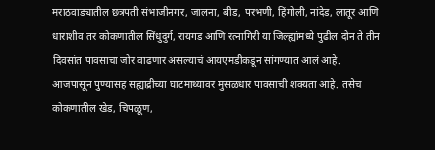मराठवाड्यातील छत्रपती संभाजीनगर, जालना, बीड, परभणी, हिंगोली, नांदेड, लातूर आणि धाराशीव तर कोकणातील सिंधुदुर्ग, रायगड आणि रत्नागिरी या जिल्ह्यांमध्ये पुढील दोन ते तीन दिवसांत पावसाचा जोर वाढणार असल्याचं आयएमडीकडून सांगण्यात आलं आहे. आजपासून पुण्यासह सह्याद्रीच्या घाटमाथ्यावर मुसळधार पावसाची शक्यता आहे. तसेच कोकणातील खेड, चिपळूण,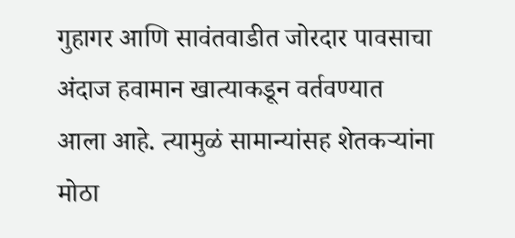गुहागर आणि सावंतवाडीत जोरदार पावसाचा अंदाज हवामान खात्याकडून वर्तवण्यात आला आहे. त्यामुळं सामान्यांसह शेतकऱ्यांना मोठा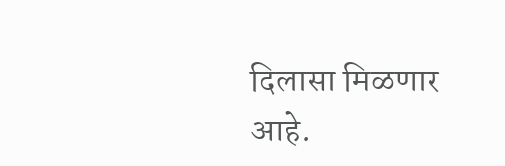दिलासा मिळणार आहे.